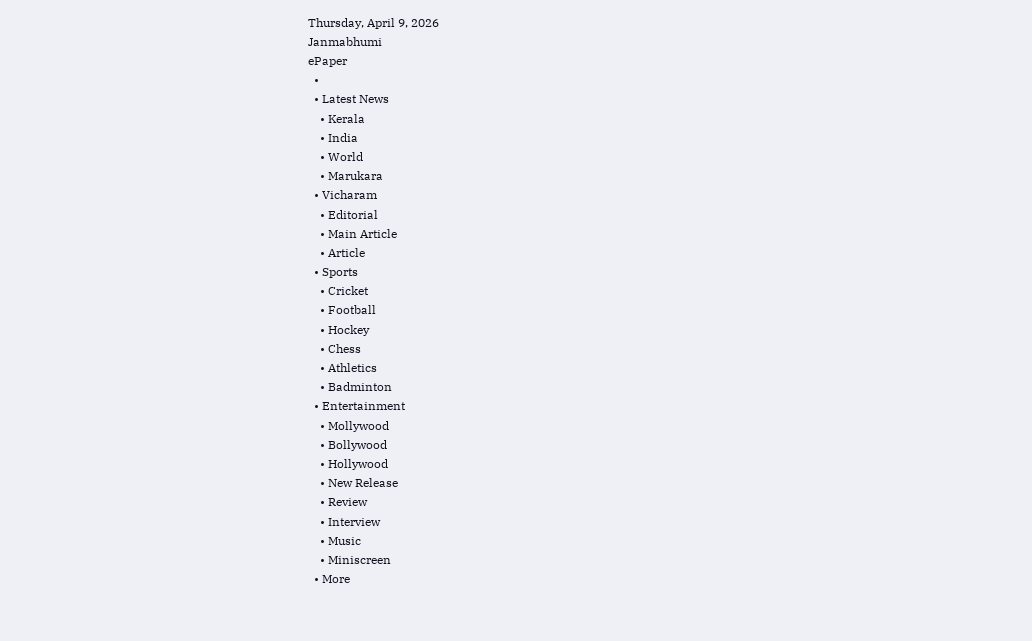Thursday, April 9, 2026
Janmabhumi
ePaper
  •
  • Latest News
    • Kerala
    • India
    • World
    • Marukara
  • Vicharam
    • Editorial
    • Main Article
    • Article
  • Sports
    • Cricket
    • Football
    • Hockey
    • Chess
    • Athletics
    • Badminton
  • Entertainment
    • Mollywood
    • Bollywood
    • Hollywood
    • New Release
    • Review
    • Interview
    • Music
    • Miniscreen
  • More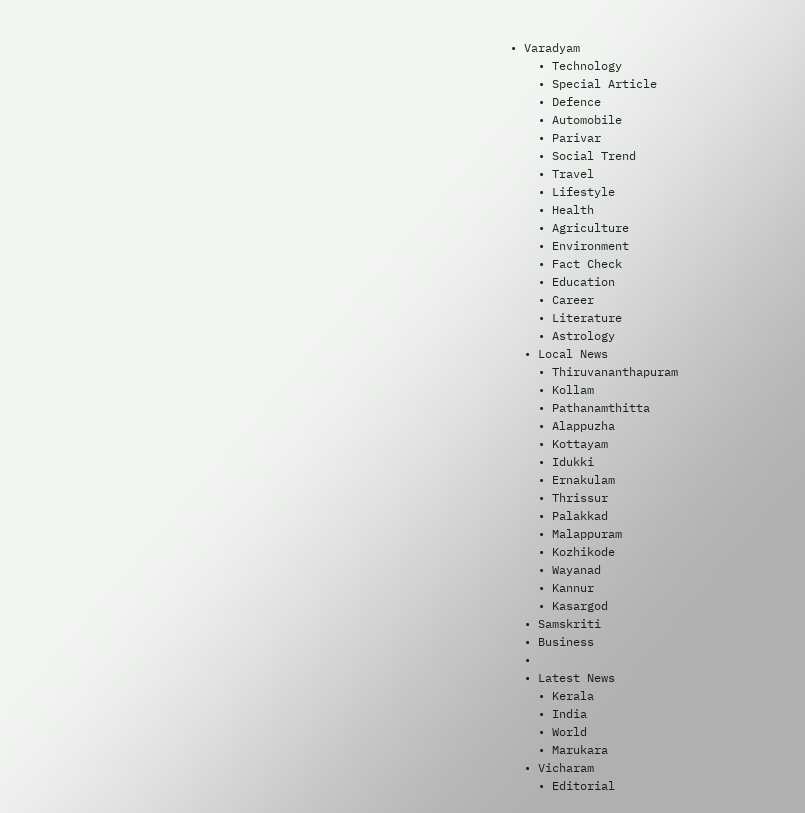• Varadyam
    • Technology
    • Special Article
    • Defence
    • Automobile
    • Parivar
    • Social Trend
    • Travel
    • Lifestyle
    • Health
    • Agriculture
    • Environment
    • Fact Check
    • Education
    • Career
    • Literature
    • Astrology
  • Local News
    • Thiruvananthapuram
    • Kollam
    • Pathanamthitta
    • Alappuzha
    • Kottayam
    • Idukki
    • Ernakulam
    • Thrissur
    • Palakkad
    • Malappuram
    • Kozhikode
    • Wayanad
    • Kannur
    • Kasargod
  • Samskriti
  • Business
  •
  • Latest News
    • Kerala
    • India
    • World
    • Marukara
  • Vicharam
    • Editorial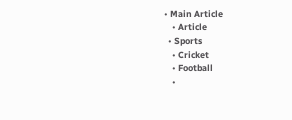• Main Article
    • Article
  • Sports
    • Cricket
    • Football
    •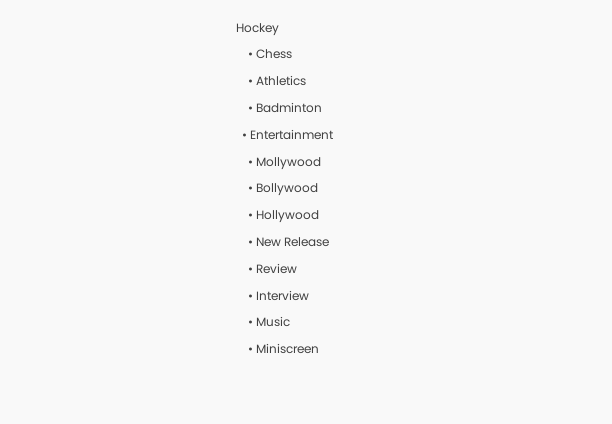Hockey
    • Chess
    • Athletics
    • Badminton
  • Entertainment
    • Mollywood
    • Bollywood
    • Hollywood
    • New Release
    • Review
    • Interview
    • Music
    • Miniscreen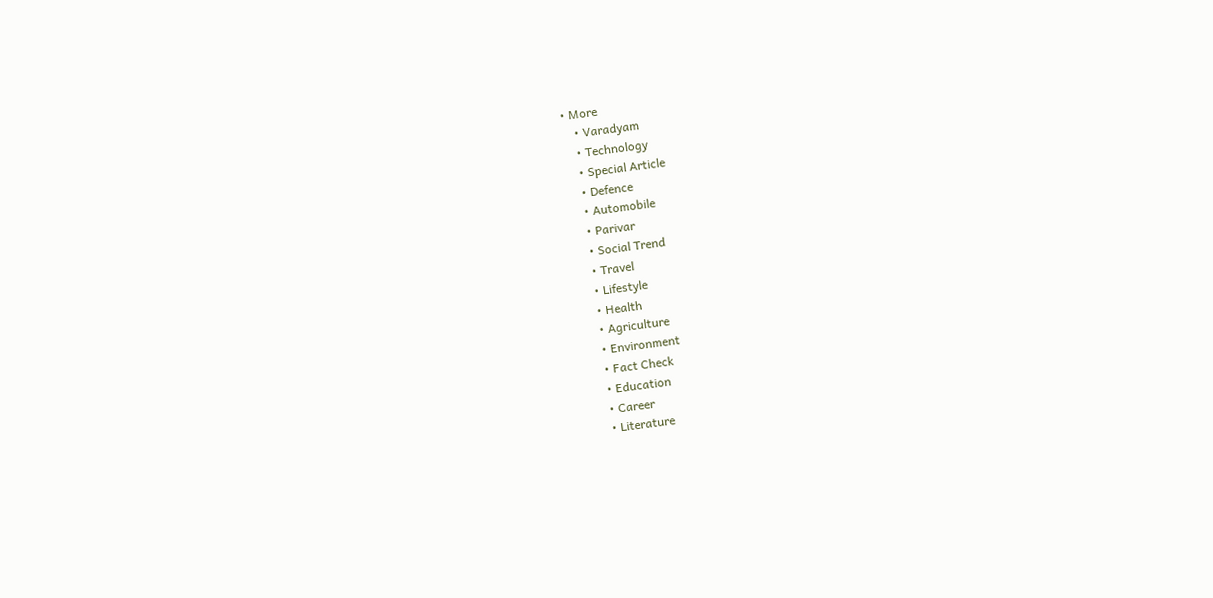• More
    • Varadyam
    • Technology
    • Special Article
    • Defence
    • Automobile
    • Parivar
    • Social Trend
    • Travel
    • Lifestyle
    • Health
    • Agriculture
    • Environment
    • Fact Check
    • Education
    • Career
    • Literature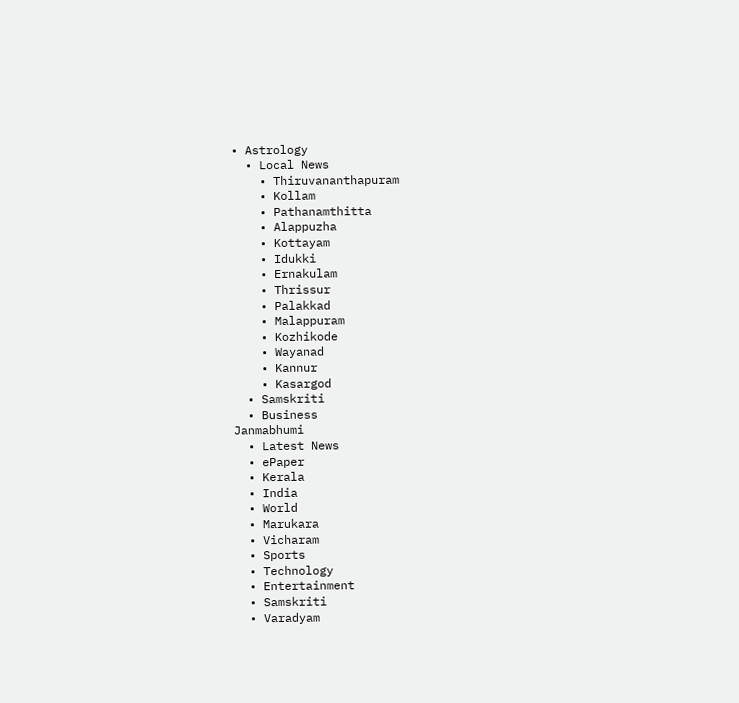• Astrology
  • Local News
    • Thiruvananthapuram
    • Kollam
    • Pathanamthitta
    • Alappuzha
    • Kottayam
    • Idukki
    • Ernakulam
    • Thrissur
    • Palakkad
    • Malappuram
    • Kozhikode
    • Wayanad
    • Kannur
    • Kasargod
  • Samskriti
  • Business
Janmabhumi
  • Latest News
  • ePaper
  • Kerala
  • India
  • World
  • Marukara
  • Vicharam
  • Sports
  • Technology
  • Entertainment
  • Samskriti
  • Varadyam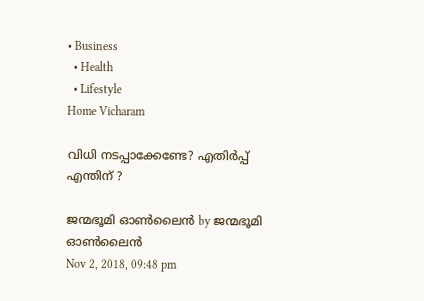• Business
  • Health
  • Lifestyle
Home Vicharam

വിധി നടപ്പാക്കേണ്ടേ? എതിര്‍പ്പ് എന്തിന് ?

ജന്മഭൂമി ഓണ്‍ലൈന്‍ by ജന്മഭൂമി ഓണ്‍ലൈന്‍
Nov 2, 2018, 09:48 pm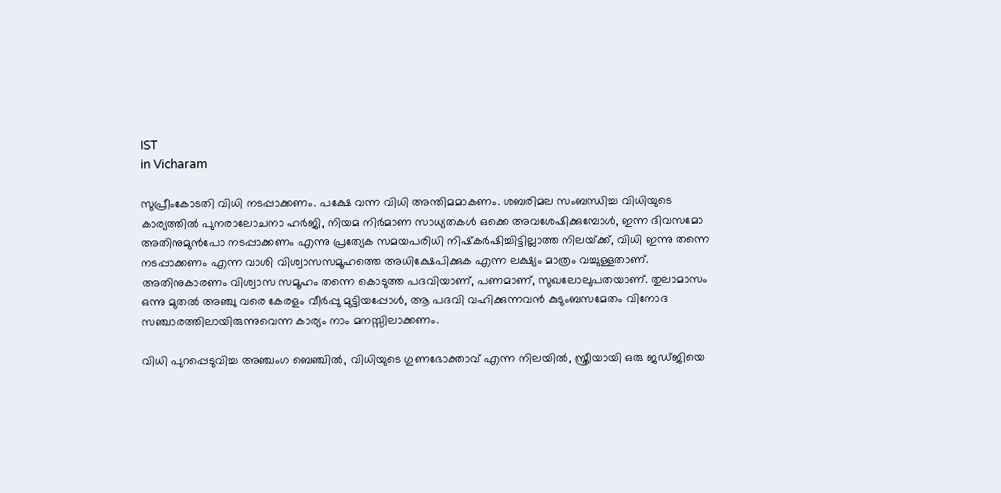IST
in Vicharam

സുപ്രീംകോടതി വിധി നടപ്പാക്കണം. പക്ഷേ വന്ന വിധി അന്തിമമാകണം. ശബരിമല സംബന്ധിച്ച വിധിയുടെ കാര്യത്തില്‍ പുനരാലോചനാ ഹര്‍ജി, നിയമ നിര്‍മാണ സാധ്യതകള്‍ ഒക്കെ അവശേഷിക്കുമ്പോള്‍, ഇന്ന ദിവസമോ അതിനുമുന്‍പോ നടപ്പാക്കണം എന്നു പ്രത്യേക സമയപരിധി നിഷ്‌കര്‍ഷിച്ചിട്ടില്ലാത്ത നിലയ്‌ക്ക്, വിധി ഇന്നു തന്നെ നടപ്പാക്കണം എന്ന വാശി വിശ്വാസസമൂഹത്തെ അധിക്ഷേപിക്കുക എന്ന ലക്ഷ്യം മാത്രം വച്ചുള്ളതാണ്. അതിനുകാരണം വിശ്വാസ സമൂഹം തന്നെ കൊടുത്ത പദവിയാണ്, പണമാണ്, സുഖലോലുപതയാണ്. തുലാമാസം ഒന്നു മുതല്‍ അഞ്ചു വരെ കേരളം വീര്‍പ്പു മുട്ടിയപ്പോള്‍, ആ പദവി വഹിക്കുന്നവന്‍ കുടുംബസമേതം വിനോദ സഞ്ചാരത്തിലായിരുന്നുവെന്ന കാര്യം നാം മനസ്സിലാക്കണം.

വിധി പുറപ്പെടുവിച്ച അഞ്ചംഗ ബെഞ്ചില്‍, വിധിയുടെ ഗുണഭോക്താവ് എന്ന നിലയില്‍, സ്ത്രീയായി ഒരു ജഡ്ജിയെ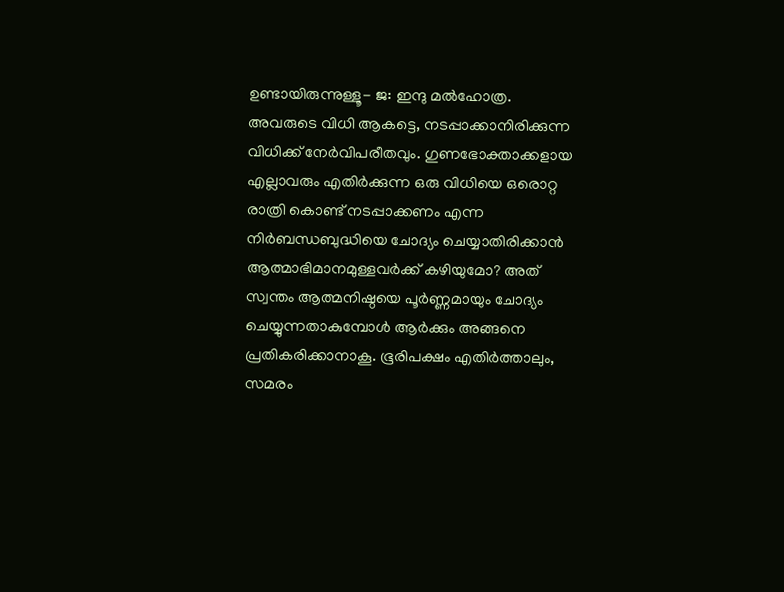ഉണ്ടായിരുന്നുള്ളൂ- ജ: ഇന്ദു മല്‍ഹോത്ര. അവരുടെ വിധി ആകട്ടെ, നടപ്പാക്കാനിരിക്കുന്ന വിധിക്ക് നേര്‍വിപരീതവും. ഗുണഭോക്താക്കളായ എല്ലാവരും എതിര്‍ക്കുന്ന ഒരു വിധിയെ ഒരൊറ്റ രാത്രി കൊണ്ട് നടപ്പാക്കണം എന്ന നിര്‍ബന്ധബുദ്ധിയെ ചോദ്യം ചെയ്യാതിരിക്കാന്‍ ആത്മാഭിമാനമുള്ളവര്‍ക്ക് കഴിയുമോ? അത് സ്വന്തം ആത്മനിഷ്ഠയെ പൂര്‍ണ്ണമായും ചോദ്യം ചെയ്യുന്നതാകുമ്പോള്‍ ആര്‍ക്കും അങ്ങനെ പ്രതികരിക്കാനാകൂ. ഭൂരിപക്ഷം എതിര്‍ത്താലും, സമരം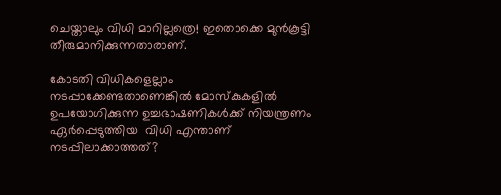ചെയ്താലും വിധി മാറില്ലത്രെ! ഇതൊക്കെ മുന്‍കൂട്ടി തീരുമാനിക്കുന്നതാരാണ്.

കോടതി വിധികളെല്ലാം നടപ്പാക്കേണ്ടതാണെങ്കില്‍ മോസ്‌കുകളില്‍ ഉപയോഗിക്കുന്ന ഉച്ചഭാഷണികള്‍ക്ക് നിയന്ത്രണം ഏര്‍പ്പെടുത്തിയ  വിധി എന്താണ് നടപ്പിലാക്കാത്തത്?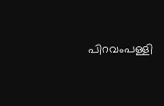പിറവംപള്ളി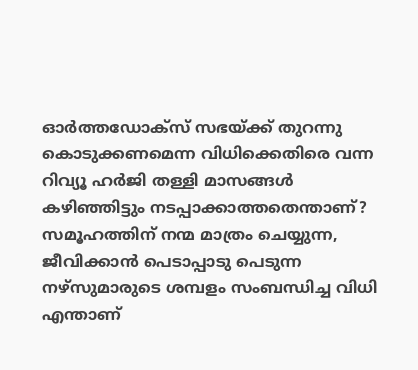ഓര്‍ത്തഡോക്‌സ് സഭയ്‌ക്ക് തുറന്നു കൊടുക്കണമെന്ന വിധിക്കെതിരെ വന്ന റിവ്യൂ ഹര്‍ജി തള്ളി മാസങ്ങള്‍ കഴിഞ്ഞിട്ടും നടപ്പാക്കാത്തതെന്താണ്? സമൂഹത്തിന് നന്മ മാത്രം ചെയ്യുന്ന, ജീവിക്കാന്‍ പെടാപ്പാടു പെടുന്ന നഴ്‌സുമാരുടെ ശമ്പളം സംബന്ധിച്ച വിധി എന്താണ്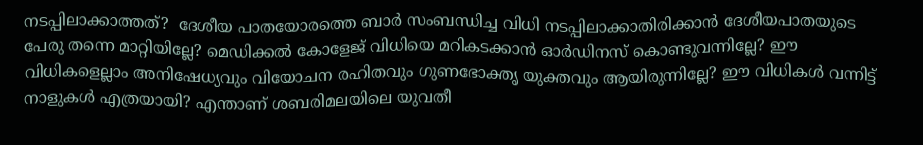നടപ്പിലാക്കാത്തത്?  ദേശീയ പാതയോരത്തെ ബാര്‍ സംബന്ധിച്ച വിധി നടപ്പിലാക്കാതിരിക്കാന്‍ ദേശീയപാതയുടെ പേരു തന്നെ മാറ്റിയില്ലേ? മെഡിക്കല്‍ കോളേജ് വിധിയെ മറികടക്കാന്‍ ഓര്‍ഡിനസ് കൊണ്ടുവന്നില്ലേ? ഈ വിധികളെല്ലാം അനിഷേധ്യവും വിയോചന രഹിതവും ഗുണഭോക്തൃ യുക്തവും ആയിരുന്നില്ലേ? ഈ വിധികള്‍ വന്നിട്ട് നാളുകള്‍ എത്രയായി? എന്താണ് ശബരിമലയിലെ യുവതീ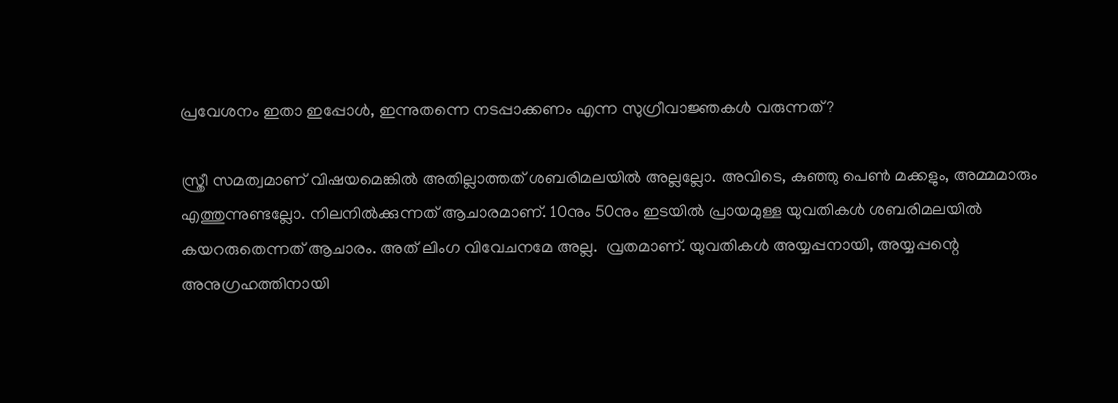പ്രവേശനം ഇതാ ഇപ്പോള്‍, ഇന്നുതന്നെ നടപ്പാക്കണം എന്ന സുഗ്രീവാജ്ഞകള്‍ വരുന്നത്?

സ്ത്രീ സമത്വമാണ് വിഷയമെങ്കില്‍ അതില്ലാത്തത് ശബരിമലയില്‍ അല്ലല്ലോ. അവിടെ, കുഞ്ഞു പെണ്‍ മക്കളും, അമ്മമാരും എത്തുന്നുണ്ടല്ലോ. നിലനില്‍ക്കുന്നത് ആചാരമാണ്. 10നും 50നും ഇടയില്‍ പ്രായമുള്ള യുവതികള്‍ ശബരിമലയില്‍ കയറരുതെന്നത് ആചാരം. അത് ലിംഗ വിവേചനമേ അല്ല.  വ്രതമാണ്. യുവതികള്‍ അയ്യപ്പനായി, അയ്യപ്പന്റെ അനുഗ്രഹത്തിനായി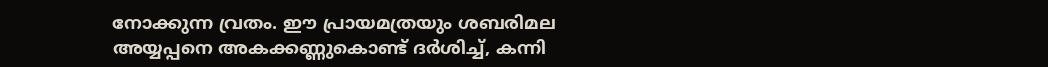നോക്കുന്ന വ്രതം. ഈ പ്രായമത്രയും ശബരിമല അയ്യപ്പനെ അകക്കണ്ണുകൊണ്ട് ദര്‍ശിച്ച്, കന്നി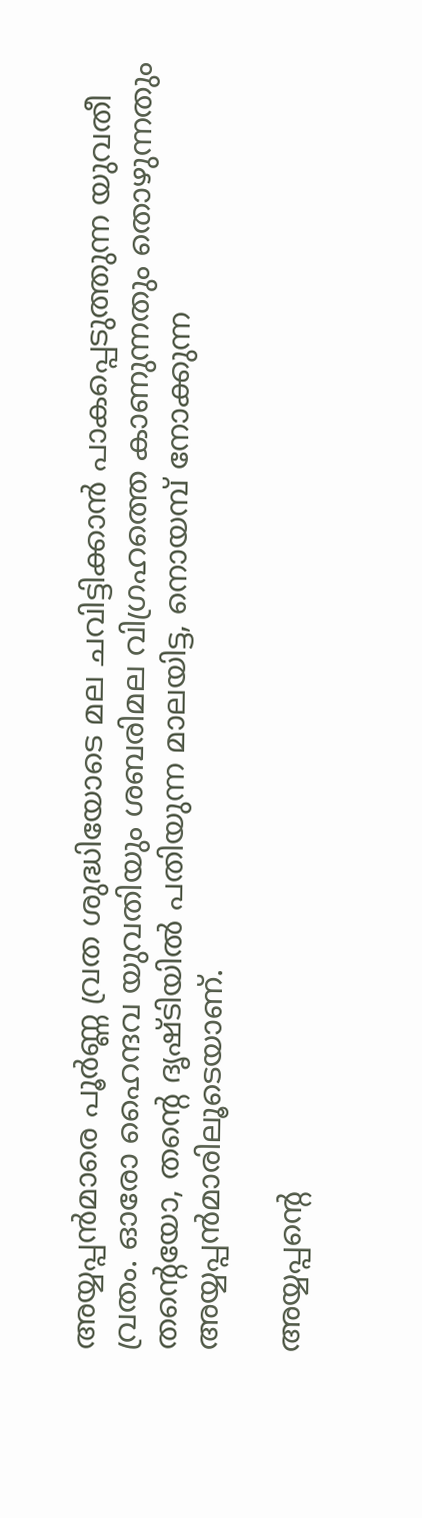അയ്യപ്പന്‍മാരെ പൂര്‍ണ്ണ വ്രത ശുദ്ധിയോടെ മല ചവിട്ടിക്കാന്‍ പാകപ്പെടുത്തുന്ന യുവതീ വ്രതം. ഓരോ ഹൈന്ദവ യുവതിയും ശബരിമല വിഗ്രഹത്തെ കാണുന്നതും തൊഴുന്നതും തന്റെയോ, തന്റെ ദൃഷ്ടിയില്‍ പതിയുന്ന മാലയിട്ട, നൊയമ്പ് നോക്കുന്ന അയ്യപ്പന്‍മാരിലൂടെയാണ്.

അയ്യപ്പന്റെ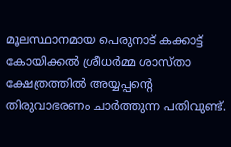മൂലസ്ഥാനമായ പെരുനാട് കക്കാട്ട് കോയിക്കല്‍ ശ്രീധര്‍മ്മ ശാസ്താ ക്ഷേത്രത്തില്‍ അയ്യപ്പന്റെ തിരുവാഭരണം ചാര്‍ത്തുന്ന പതിവുണ്ട്.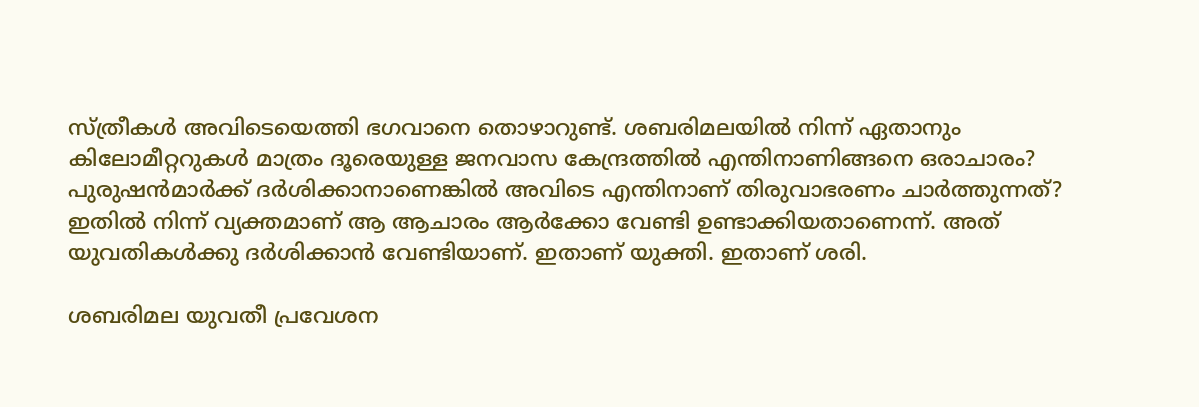സ്ത്രീകള്‍ അവിടെയെത്തി ഭഗവാനെ തൊഴാറുണ്ട്. ശബരിമലയില്‍ നിന്ന് ഏതാനും കിലോമീറ്ററുകള്‍ മാത്രം ദൂരെയുള്ള ജനവാസ കേന്ദ്രത്തില്‍ എന്തിനാണിങ്ങനെ ഒരാചാരം? പുരുഷന്‍മാര്‍ക്ക് ദര്‍ശിക്കാനാണെങ്കില്‍ അവിടെ എന്തിനാണ് തിരുവാഭരണം ചാര്‍ത്തുന്നത്? ഇതില്‍ നിന്ന് വ്യക്തമാണ് ആ ആചാരം ആര്‍ക്കോ വേണ്ടി ഉണ്ടാക്കിയതാണെന്ന്. അത് യുവതികള്‍ക്കു ദര്‍ശിക്കാന്‍ വേണ്ടിയാണ്. ഇതാണ് യുക്തി. ഇതാണ് ശരി.

ശബരിമല യുവതീ പ്രവേശന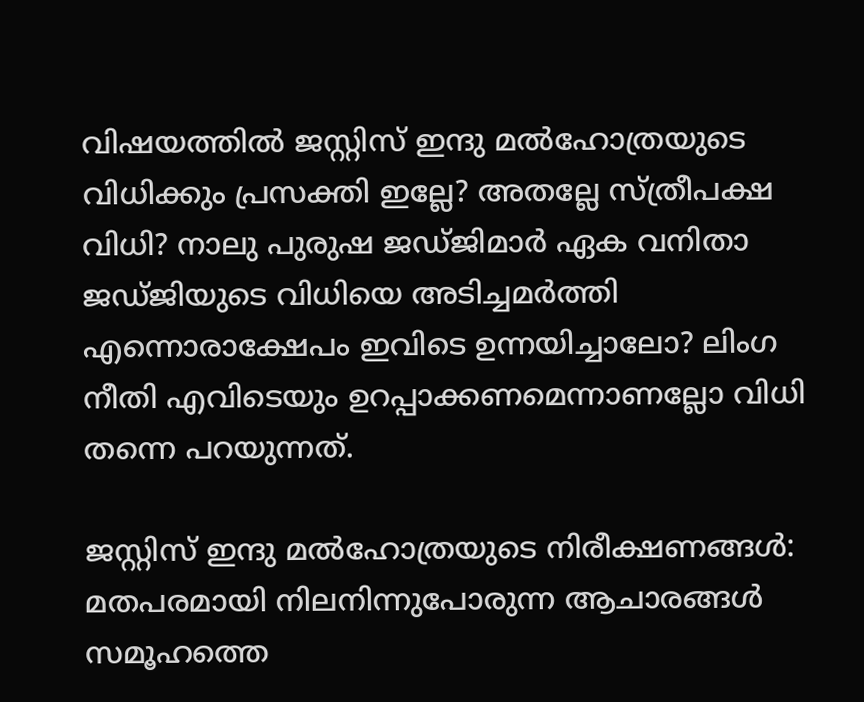വിഷയത്തില്‍ ജസ്റ്റിസ് ഇന്ദു മല്‍ഹോത്രയുടെ വിധിക്കും പ്രസക്തി ഇല്ലേ? അതല്ലേ സ്ത്രീപക്ഷ വിധി? നാലു പുരുഷ ജഡ്ജിമാര്‍ ഏക വനിതാ ജഡ്ജിയുടെ വിധിയെ അടിച്ചമര്‍ത്തി എന്നൊരാക്ഷേപം ഇവിടെ ഉന്നയിച്ചാലോ? ലിംഗ നീതി എവിടെയും ഉറപ്പാക്കണമെന്നാണല്ലോ വിധി തന്നെ പറയുന്നത്.

ജസ്റ്റിസ് ഇന്ദു മല്‍ഹോത്രയുടെ നിരീക്ഷണങ്ങള്‍: മതപരമായി നിലനിന്നുപോരുന്ന ആചാരങ്ങള്‍ സമൂഹത്തെ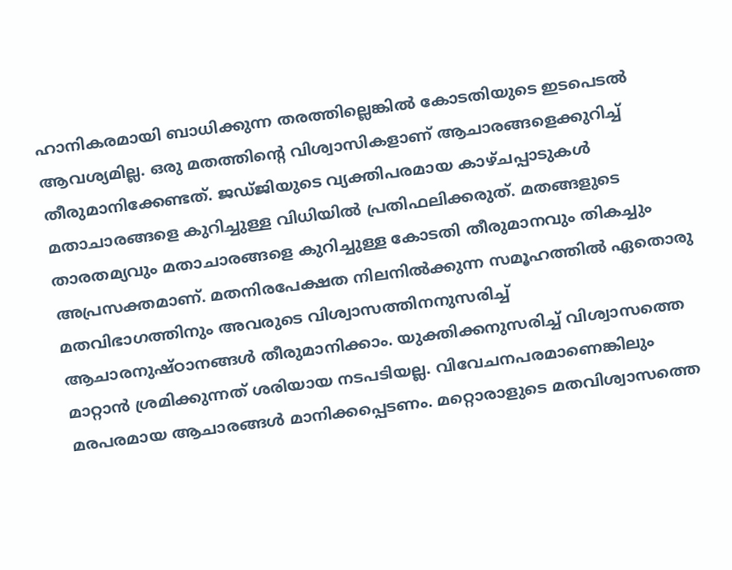ഹാനികരമായി ബാധിക്കുന്ന തരത്തില്ലെങ്കില്‍ കോടതിയുടെ ഇടപെടല്‍ ആവശ്യമില്ല. ഒരു മതത്തിന്റെ വിശ്വാസികളാണ് ആചാരങ്ങളെക്കുറിച്ച് തീരുമാനിക്കേണ്ടത്. ജഡ്ജിയുടെ വ്യക്തിപരമായ കാഴ്ചപ്പാടുകള്‍ മതാചാരങ്ങളെ കുറിച്ചുള്ള വിധിയില്‍ പ്രതിഫലിക്കരുത്. മതങ്ങളുടെ താരതമ്യവും മതാചാരങ്ങളെ കുറിച്ചുള്ള കോടതി തീരുമാനവും തികച്ചും അപ്രസക്തമാണ്. മതനിരപേക്ഷത നിലനില്‍ക്കുന്ന സമൂഹത്തില്‍ ഏതൊരു മതവിഭാഗത്തിനും അവരുടെ വിശ്വാസത്തിനനുസരിച്ച് ആചാരനുഷ്ഠാനങ്ങള്‍ തീരുമാനിക്കാം. യുക്തിക്കനുസരിച്ച് വിശ്വാസത്തെ മാറ്റാന്‍ ശ്രമിക്കുന്നത് ശരിയായ നടപടിയല്ല. വിവേചനപരമാണെങ്കിലും മരപരമായ ആചാരങ്ങള്‍ മാനിക്കപ്പെടണം. മറ്റൊരാളുടെ മതവിശ്വാസത്തെ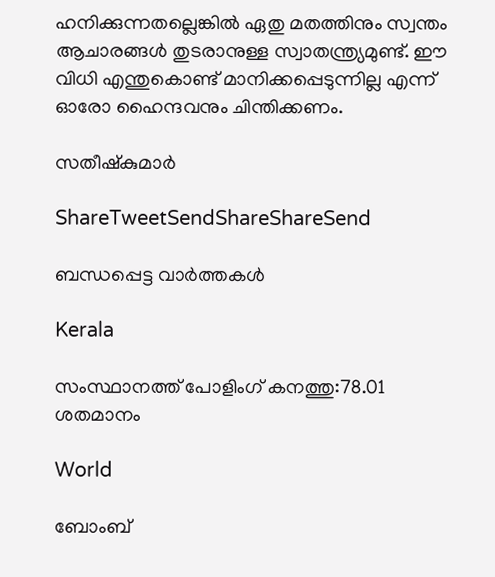ഹനിക്കുന്നതല്ലെങ്കില്‍ ഏതു മതത്തിനും സ്വന്തം ആചാരങ്ങള്‍ തുടരാനുള്ള സ്വാതന്ത്ര്യമുണ്ട്. ഈ വിധി എന്തുകൊണ്ട് മാനിക്കപ്പെടുന്നില്ല എന്ന് ഓരോ ഹൈന്ദവനും ചിന്തിക്കണം.

സതീഷ്‌കുമാര്‍

ShareTweetSendShareShareSend

ബന്ധപ്പെട്ട വാര്‍ത്തകള്‍

Kerala

സംസ്ഥാനത്ത് പോളിംഗ് കനത്തു:78.01 ശതമാനം

World

ബോംബ്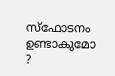സ്ഫോടനം ഉണ്ടാകുമോ ?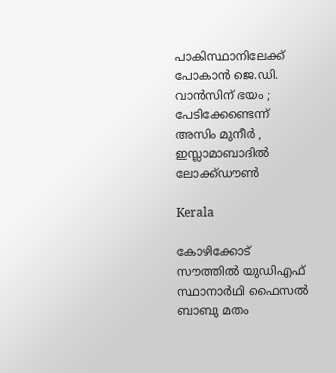പാകിസ്ഥാനിലേക്ക് പോകാൻ ജെ.ഡി. വാൻസിന് ഭയം ; പേടിക്കേണ്ടെന്ന് അസിം മുനീർ , ഇസ്ലാമാബാദിൽ ലോക്ക്ഡൗൺ

Kerala

കോഴിക്കോട് സൗത്തില്‍ യുഡിഎഫ് സ്ഥാനാര്‍ഥി ഫൈസല്‍ ബാബു മതം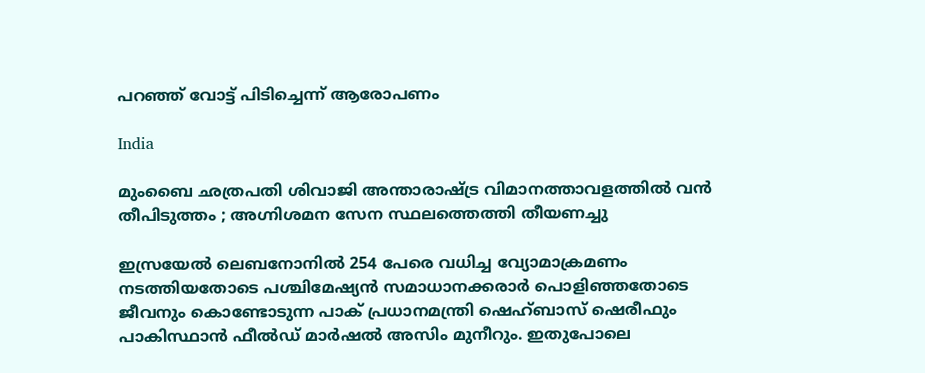പറഞ്ഞ് വോട്ട് പിടിച്ചെന്ന് ആരോപണം

India

മുംബൈ ഛത്രപതി ശിവാജി അന്താരാഷ്‌ട്ര വിമാനത്താവളത്തിൽ വൻ തീപിടുത്തം ; അഗ്നിശമന സേന സ്ഥലത്തെത്തി തീയണച്ചു

ഇസ്രയേല്‍ ലെബനോനില്‍ 254 പേരെ വധിച്ച വ്യോമാക്രമണം നടത്തിയതോടെ പശ്ചിമേഷ്യന്‍ സമാധാനക്കരാര്‍ പൊളിഞ്ഞതോടെ ജീവനും കൊണ്ടോടുന്ന പാക് പ്രധാനമന്ത്രി ഷെഹ്ബാസ് ഷെരീഫും പാകിസ്ഥാന്‍ ഫീല്‍ഡ് മാര്‍ഷല്‍ അസിം മുനീറും. ഇതുപോലെ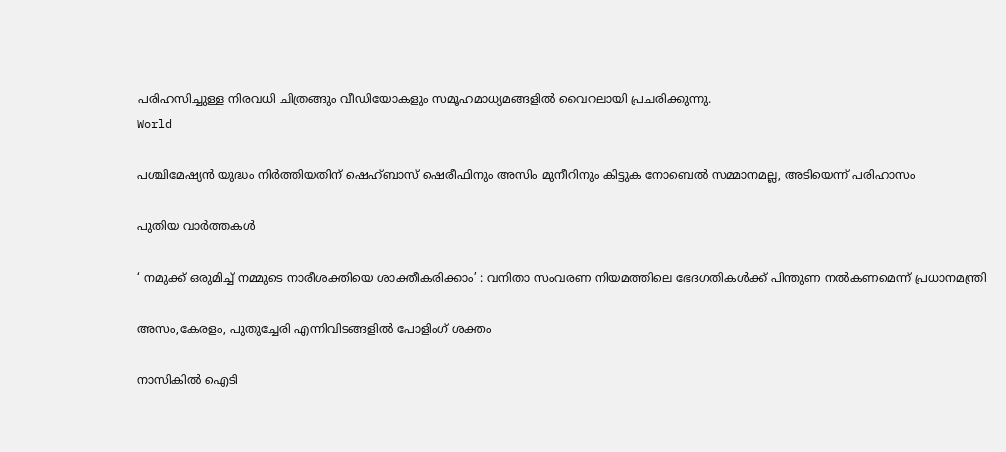പരിഹസിച്ചുള്ള നിരവധി ചിത്രങ്ങും വീഡിയോകളും സമൂഹമാധ്യമങ്ങളില്‍ വൈറലായി പ്രചരിക്കുന്നു.
World

പശ്ചിമേഷ്യന്‍ യുദ്ധം നിര്‍ത്തിയതിന് ഷെഹ്ബാസ് ഷെരീഫിനും അസിം മുനീറിനും കിട്ടുക നോബെല്‍ സമ്മാനമല്ല, അടിയെന്ന് പരിഹാസം

പുതിയ വാര്‍ത്തകള്‍

‘ നമുക്ക് ഒരുമിച്ച് നമ്മുടെ നാരീശക്തിയെ ശാക്തീകരിക്കാം’ : വനിതാ സംവരണ നിയമത്തിലെ ഭേദഗതികൾക്ക് പിന്തുണ നൽകണമെന്ന് പ്രധാനമന്ത്രി

അസം,കേരളം, പുതുച്ചേരി എന്നിവിടങ്ങളില്‍ പോളിംഗ് ശക്തം

നാസികിൽ ഐടി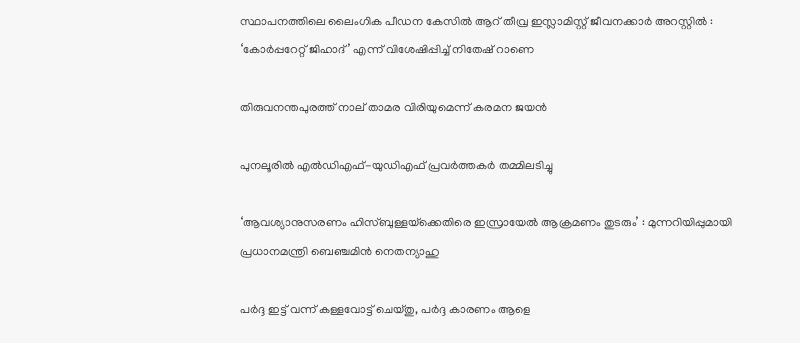സ്ഥാപനത്തിലെ ലൈംഗിക പീഡന കേസിൽ ആറ് തീവ്ര ഇസ്ലാമിസ്റ്റ് ജീവനക്കാർ അറസ്റ്റിൽ : ‘കോർപ്പറേറ്റ് ജിഹാദ്’ എന്ന് വിശേഷിപ്പിച്ച് നിതേഷ് റാണെ

തിരുവനന്തപുരത്ത് നാല് താമര വിരിയുമെന്ന് കരമന ജയന്‍

പുനലൂരില്‍ എല്‍ഡിഎഫ്-യുഡിഎഫ് പ്രവര്‍ത്തകര്‍ തമ്മിലടിച്ചു

‘ആവശ്യാനുസരണം ഹിസ്ബുള്ളയ്‌ക്കെതിരെ ഇസ്രായേൽ ആക്രമണം തുടരും’ : മുന്നറിയിപ്പുമായി പ്രധാനമന്ത്രി ബെഞ്ചമിൻ നെതന്യാഹു

പര്‍ദ്ദ ഇട്ട് വന്ന് കള്ളവോട്ട് ചെയ്തു, പര്‍ദ്ദ കാരണം ആളെ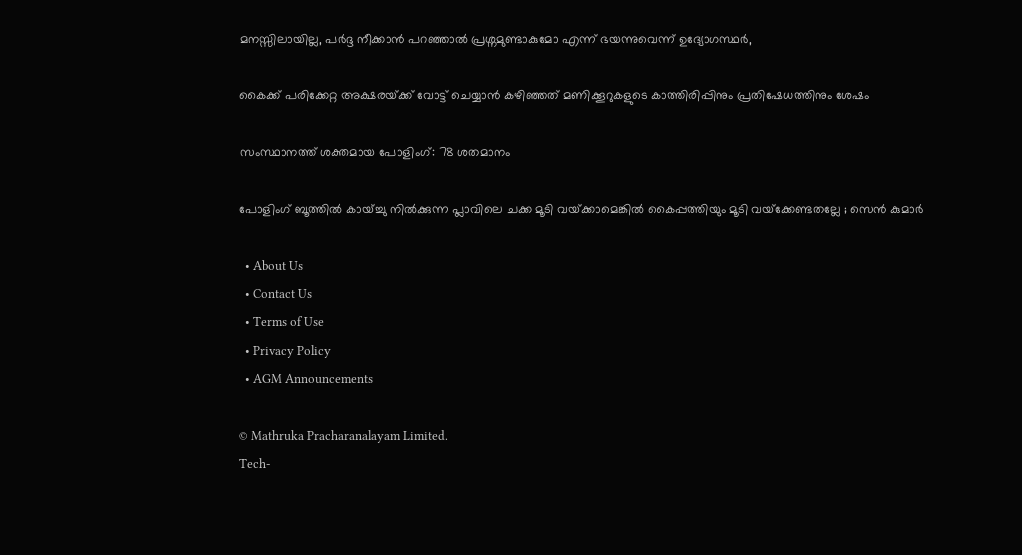മനസ്സിലായില്ല, പര്‍ദ്ദ നീക്കാന്‍ പറഞ്ഞാല്‍ പ്രശ്നമുണ്ടാകുമോ എന്ന് ഭയന്നുവെന്ന് ഉദ്യോഗസ്ഥര്‍,

കൈക്ക് പരിക്കേറ്റ അക്ഷരയ്‌ക്ക് വോട്ട് ചെയ്യാന്‍ കഴിഞ്ഞത് മണിക്കൂറുകളുടെ കാത്തിരിപ്പിനും പ്രതിഷേധത്തിനും ശേഷം

സംസ്ഥാനത്ത് ശക്തമായ പോളിംഗ്: 78 ശതമാനം

പോളിംഗ് ബൂത്തിൽ കായ്ച്ചു നിൽക്കുന്ന പ്ലാവിലെ ചക്ക മൂടി വയ്‌ക്കാമെങ്കിൽ കൈപ്പത്തിയും മൂടി വയ്‌ക്കേണ്ടതല്ലേ ; സെൻ കുമാർ

  • About Us
  • Contact Us
  • Terms of Use
  • Privacy Policy
  • AGM Announcements

© Mathruka Pracharanalayam Limited.
Tech-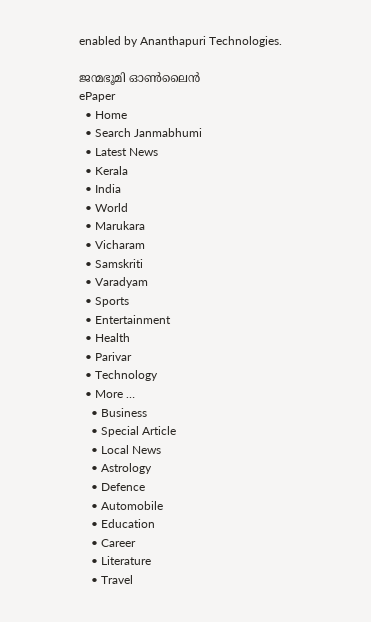enabled by Ananthapuri Technologies.

ജന്മഭൂമി ഓണ്‍ലൈന്‍
ePaper
  • Home
  • Search Janmabhumi
  • Latest News
  • Kerala
  • India
  • World
  • Marukara
  • Vicharam
  • Samskriti
  • Varadyam
  • Sports
  • Entertainment
  • Health
  • Parivar
  • Technology
  • More …
    • Business
    • Special Article
    • Local News
    • Astrology
    • Defence
    • Automobile
    • Education
    • Career
    • Literature
    • Travel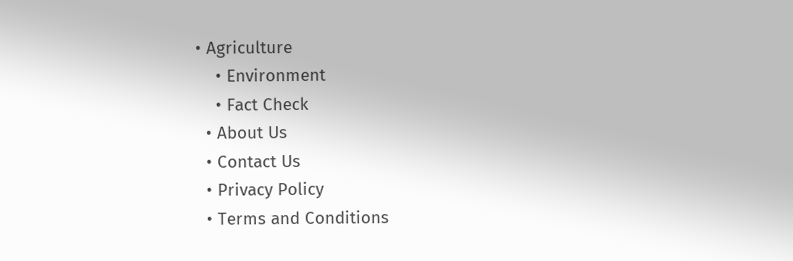• Agriculture
    • Environment
    • Fact Check
  • About Us
  • Contact Us
  • Privacy Policy
  • Terms and Conditions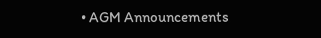• AGM Announcements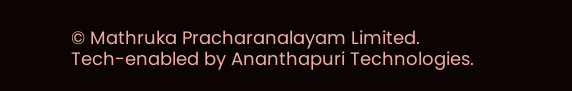© Mathruka Pracharanalayam Limited.
Tech-enabled by Ananthapuri Technologies.